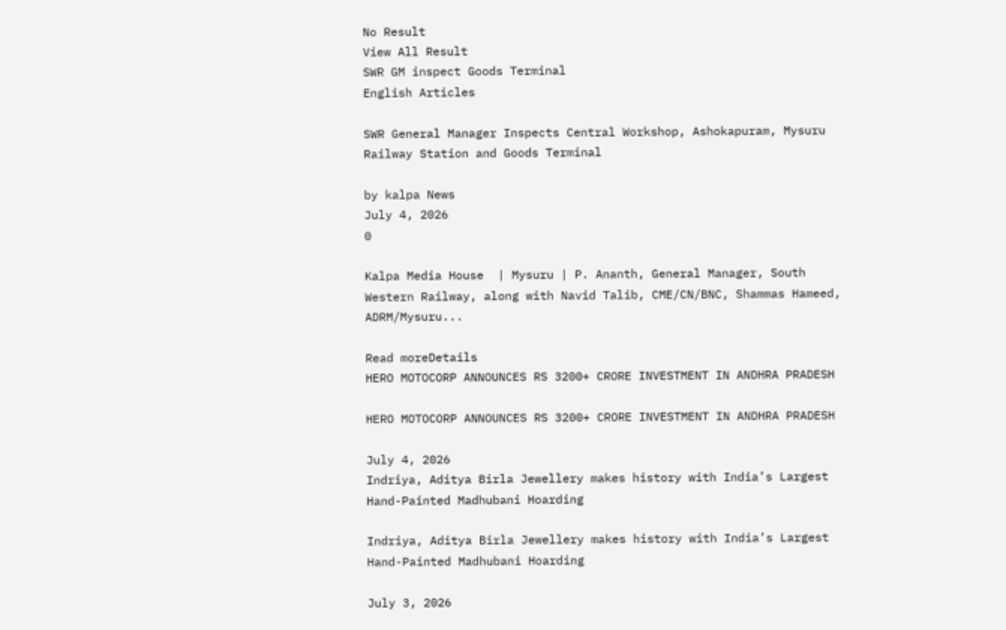No Result
View All Result
SWR GM inspect Goods Terminal
English Articles

SWR General Manager Inspects Central Workshop, Ashokapuram, Mysuru Railway Station and Goods Terminal

by kalpa News
July 4, 2026
0

Kalpa Media House  | Mysuru | P. Ananth, General Manager, South Western Railway, along with Navid Talib, CME/CN/BNC, Shammas Hameed, ADRM/Mysuru...

Read moreDetails
HERO MOTOCORP ANNOUNCES RS 3200+ CRORE INVESTMENT IN ANDHRA PRADESH

HERO MOTOCORP ANNOUNCES RS 3200+ CRORE INVESTMENT IN ANDHRA PRADESH

July 4, 2026
Indriya, Aditya Birla Jewellery makes history with India’s Largest Hand-Painted Madhubani Hoarding

Indriya, Aditya Birla Jewellery makes history with India’s Largest Hand-Painted Madhubani Hoarding

July 3, 2026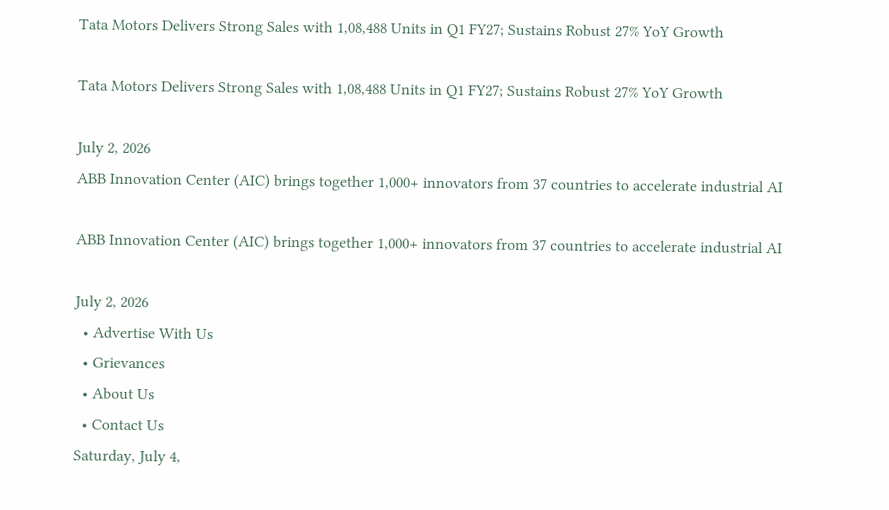Tata Motors Delivers Strong Sales with 1,08,488 Units in Q1 FY27; Sustains Robust 27% YoY Growth

Tata Motors Delivers Strong Sales with 1,08,488 Units in Q1 FY27; Sustains Robust 27% YoY Growth

July 2, 2026
ABB Innovation Center (AIC) brings together 1,000+ innovators from 37 countries to accelerate industrial AI

ABB Innovation Center (AIC) brings together 1,000+ innovators from 37 countries to accelerate industrial AI

July 2, 2026
  • Advertise With Us
  • Grievances
  • About Us
  • Contact Us
Saturday, July 4,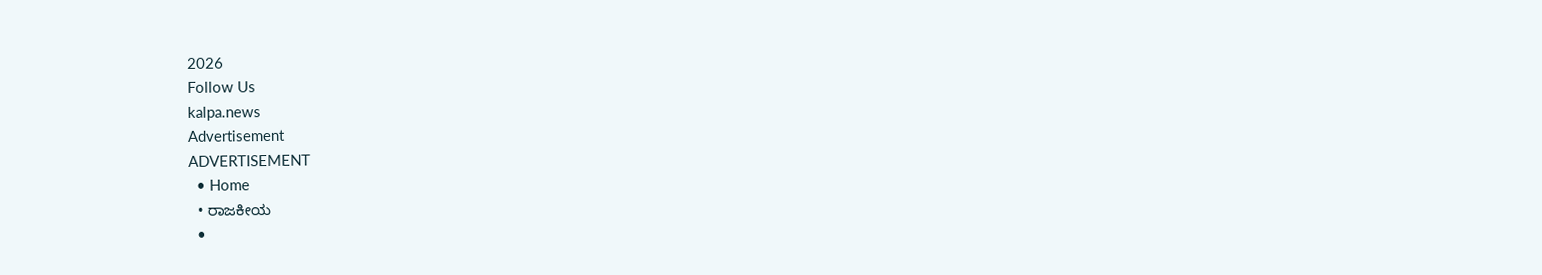2026
Follow Us
kalpa.news
Advertisement
ADVERTISEMENT
  • Home
  • ರಾಜಕೀಯ
  •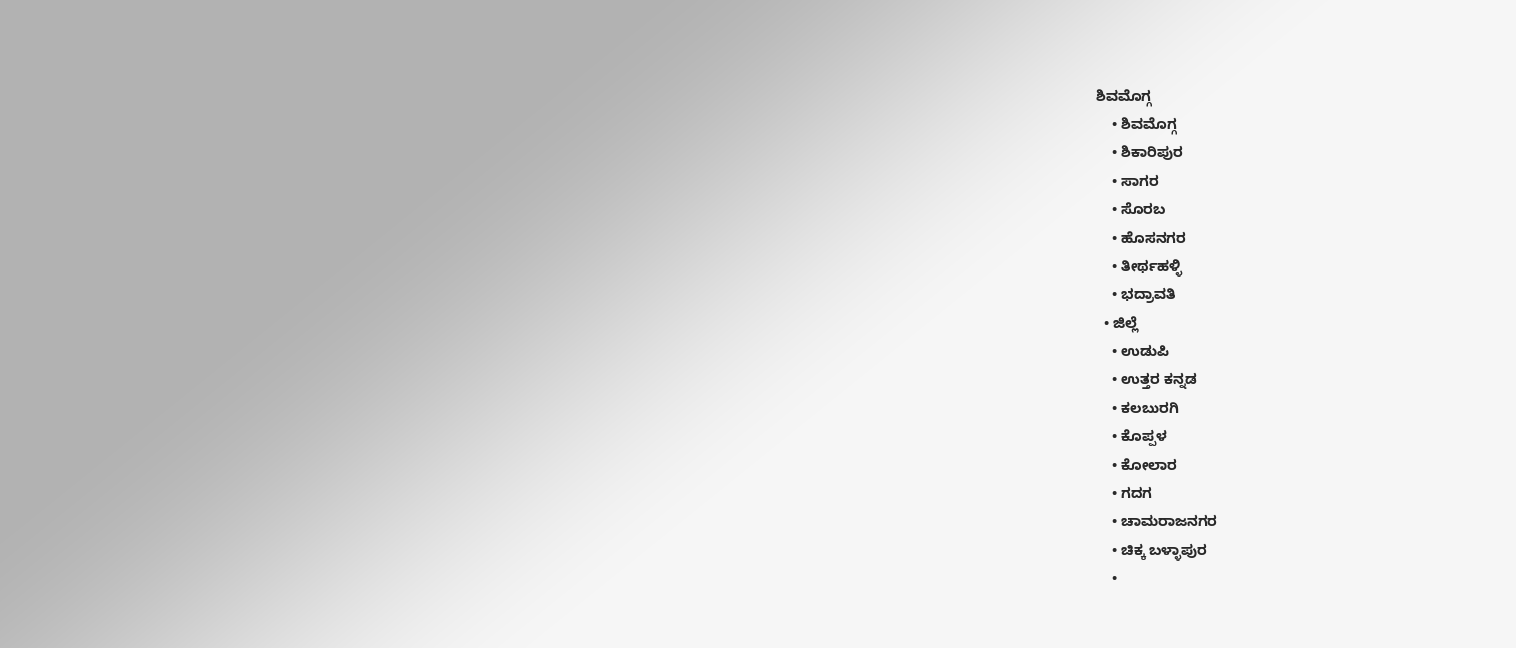ಶಿವಮೊಗ್ಗ
    • ಶಿವಮೊಗ್ಗ
    • ಶಿಕಾರಿಪುರ
    • ಸಾಗರ
    • ಸೊರಬ
    • ಹೊಸನಗರ
    • ತೀರ್ಥಹಳ್ಳಿ
    • ಭದ್ರಾವತಿ
  • ಜಿಲ್ಲೆ
    • ಉಡುಪಿ
    • ಉತ್ತರ ಕನ್ನಡ
    • ಕಲಬುರಗಿ
    • ಕೊಪ್ಪಳ
    • ಕೋಲಾರ
    • ಗದಗ
    • ಚಾಮರಾಜನಗರ
    • ಚಿಕ್ಕ ಬಳ್ಳಾಪುರ
    •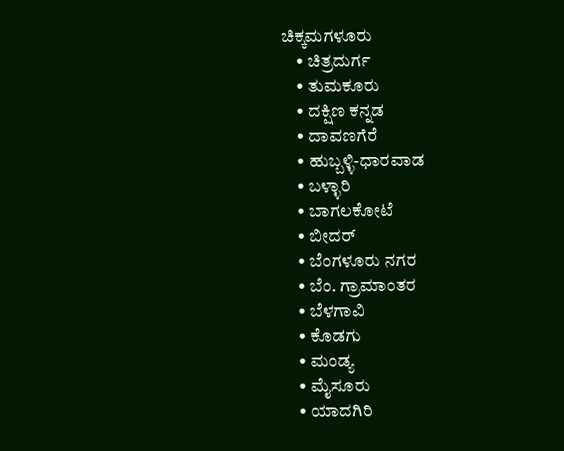ಚಿಕ್ಕಮಗಳೂರು
    • ಚಿತ್ರದುರ್ಗ
    • ತುಮಕೂರು
    • ದಕ್ಷಿಣ ಕನ್ನಡ
    • ದಾವಣಗೆರೆ
    • ಹುಬ್ಬಳ್ಳಿ-ಧಾರವಾಡ
    • ಬಳ್ಳಾರಿ
    • ಬಾಗಲಕೋಟೆ
    • ಬೀದರ್
    • ಬೆಂಗಳೂರು ನಗರ
    • ಬೆಂ. ಗ್ರಾಮಾಂತರ
    • ಬೆಳಗಾವಿ
    • ಕೊಡಗು
    • ಮಂಡ್ಯ
    • ಮೈಸೂರು
    • ಯಾದಗಿರಿ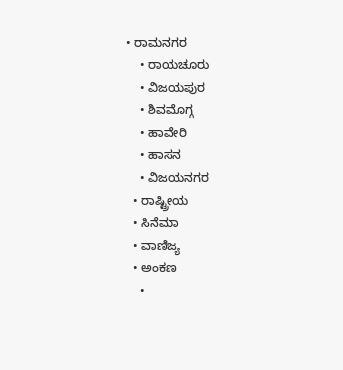• ರಾಮನಗರ
    • ರಾಯಚೂರು
    • ವಿಜಯಪುರ
    • ಶಿವಮೊಗ್ಗ
    • ಹಾವೇರಿ
    • ಹಾಸನ
    • ವಿಜಯನಗರ
  • ರಾಷ್ಟ್ರೀಯ
  • ಸಿನೆಮಾ
  • ವಾಣಿಜ್ಯ
  • ಅಂಕಣ
    •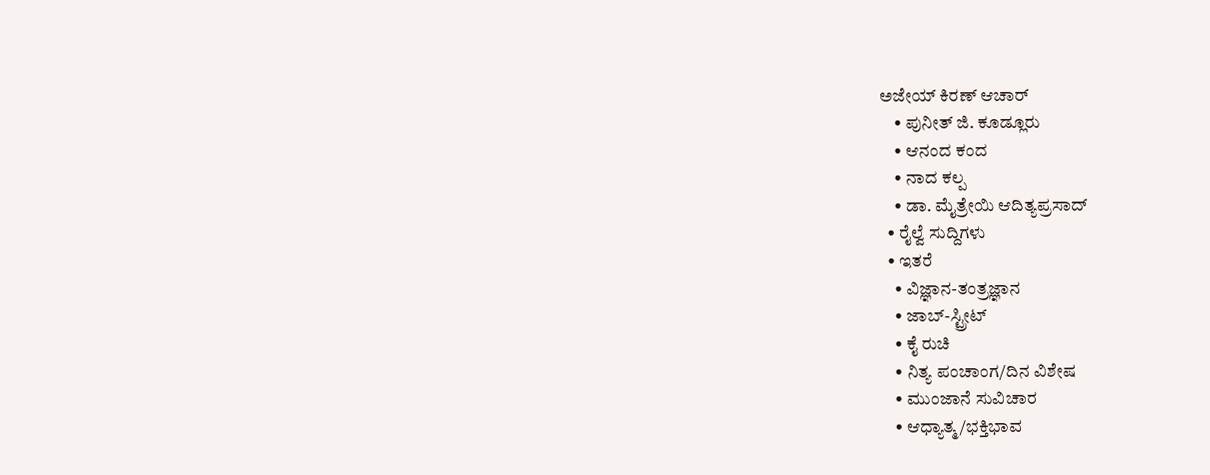ಅಜೇಯ್ ಕಿರಣ್ ಆಚಾರ್
    • ಪುನೀತ್ ಜಿ. ಕೂಡ್ಲೂರು
    • ಆನಂದ ಕಂದ
    • ನಾದ ಕಲ್ಪ
    • ಡಾ. ಮೈತ್ರೇಯಿ ಆದಿತ್ಯಪ್ರಸಾದ್
  • ರೈಲ್ವೆ ಸುದ್ದಿಗಳು
  • ಇತರೆ
    • ವಿಜ್ಞಾನ-ತಂತ್ರಜ್ಞಾನ
    • ಜಾಬ್-ಸ್ಟ್ರೀಟ್
    • ಕೈ ರುಚಿ
    • ನಿತ್ಯ ಪಂಚಾಂಗ/ದಿನ ವಿಶೇಷ
    • ಮುಂಜಾನೆ ಸುವಿಚಾರ
    • ಆಧ್ಯಾತ್ಮ/ಭಕ್ತಿಭಾವ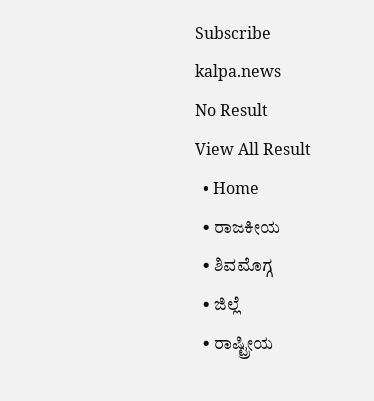Subscribe
kalpa.news
No Result
View All Result
  • Home
  • ರಾಜಕೀಯ
  • ಶಿವಮೊಗ್ಗ
  • ಜಿಲ್ಲೆ
  • ರಾಷ್ಟ್ರೀಯ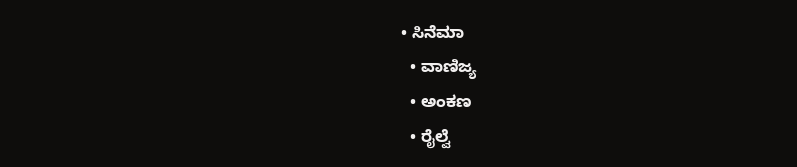• ಸಿನೆಮಾ
  • ವಾಣಿಜ್ಯ
  • ಅಂಕಣ
  • ರೈಲ್ವೆ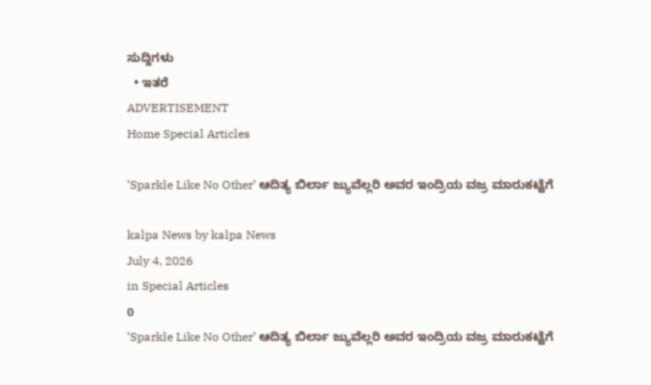ಸುದ್ದಿಗಳು
  • ಇತರೆ
ADVERTISEMENT
Home Special Articles

‘Sparkle Like No Other’ ಆದಿತ್ಯ ಬಿರ್ಲಾ ಜ್ಯುವೆಲ್ಲರಿ ಅವರ ಇಂದ್ರಿಯ ವಜ್ರ ಮಾರುಕಟ್ಟೆಗೆ

kalpa News by kalpa News
July 4, 2026
in Special Articles
0
‘Sparkle Like No Other’ ಆದಿತ್ಯ ಬಿರ್ಲಾ ಜ್ಯುವೆಲ್ಲರಿ ಅವರ ಇಂದ್ರಿಯ ವಜ್ರ ಮಾರುಕಟ್ಟೆಗೆ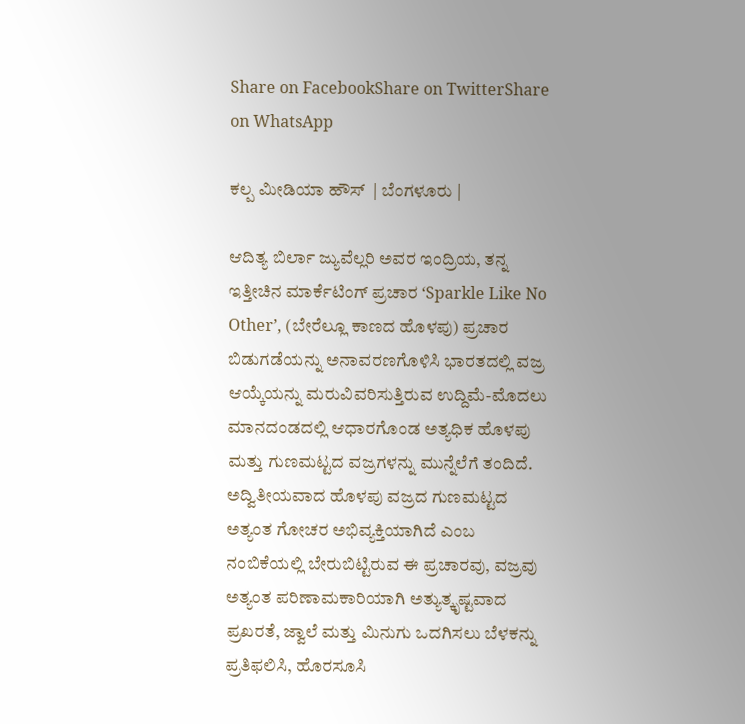Share on FacebookShare on TwitterShare on WhatsApp

ಕಲ್ಪ ಮೀಡಿಯಾ ಹೌಸ್  | ಬೆಂಗಳೂರು |

ಆದಿತ್ಯ ಬಿರ್ಲಾ ಜ್ಯುವೆಲ್ಲರಿ ಅವರ ಇಂದ್ರಿಯ, ತನ್ನ ಇತ್ತೀಚಿನ ಮಾರ್ಕೆಟಿಂಗ್ ಪ್ರಚಾರ ‘Sparkle Like No Other’, (ಬೇರೆಲ್ಲೂ ಕಾಣದ ಹೊಳಪು) ಪ್ರಚಾರ ಬಿಡುಗಡೆಯನ್ನು ಅನಾವರಣಗೊಳಿಸಿ ಭಾರತದಲ್ಲಿ ವಜ್ರ ಆಯ್ಕೆಯನ್ನು ಮರುವಿವರಿಸುತ್ತಿರುವ ಉದ್ದಿಮೆ-ಮೊದಲು ಮಾನದಂಡದಲ್ಲಿ ಆಧಾರಗೊಂಡ ಅತ್ಯಧಿಕ ಹೊಳಪು ಮತ್ತು ಗುಣಮಟ್ಟದ ವಜ್ರಗಳನ್ನು ಮುನ್ನೆಲೆಗೆ ತಂದಿದೆ. ಅದ್ವಿತೀಯವಾದ ಹೊಳಪು ವಜ್ರದ ಗುಣಮಟ್ಟದ ಅತ್ಯಂತ ಗೋಚರ ಅಭಿವ್ಯಕ್ತಿಯಾಗಿದೆ ಎಂಬ ನಂಬಿಕೆಯಲ್ಲಿ ಬೇರುಬಿಟ್ಟಿರುವ ಈ ಪ್ರಚಾರವು, ವಜ್ರವು ಅತ್ಯಂತ ಪರಿಣಾಮಕಾರಿಯಾಗಿ ಅತ್ಯುತ್ಕೃಷ್ಟವಾದ ಪ್ರಖರತೆ, ಜ್ವಾಲೆ ಮತ್ತು ಮಿನುಗು ಒದಗಿಸಲು ಬೆಳಕನ್ನು ಪ್ರತಿಫಲಿಸಿ, ಹೊರಸೂಸಿ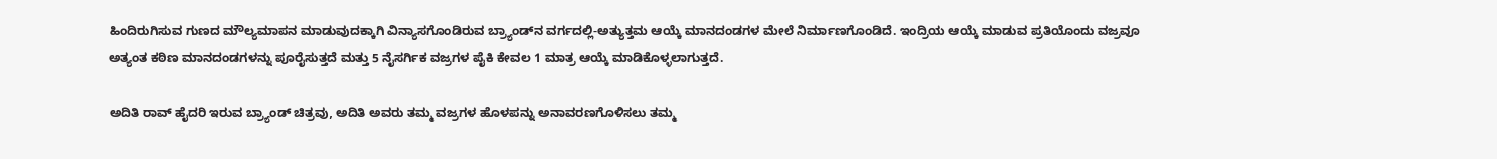ಹಿಂದಿರುಗಿಸುವ ಗುಣದ ಮೌಲ್ಯಮಾಪನ ಮಾಡುವುದಕ್ಕಾಗಿ ವಿನ್ಯಾಸಗೊಂಡಿರುವ ಬ್ರ್ಯಾಂಡ್‌ನ ವರ್ಗದಲ್ಲಿ-ಅತ್ಯುತ್ತಮ ಆಯ್ಕೆ ಮಾನದಂಡಗಳ ಮೇಲೆ ನಿರ್ಮಾಣಗೊಂಡಿದೆ. ಇಂದ್ರಿಯ ಆಯ್ಕೆ ಮಾಡುವ ಪ್ರತಿಯೊಂದು ವಜ್ರವೂ ಅತ್ಯಂತ ಕಠಿಣ ಮಾನದಂಡಗಳನ್ನು ಪೂರೈಸುತ್ತದೆ ಮತ್ತು 5 ನೈಸರ್ಗಿಕ ವಜ್ರಗಳ ಪೈಕಿ ಕೇವಲ 1 ಮಾತ್ರ ಆಯ್ಕೆ ಮಾಡಿಕೊಳ್ಳಲಾಗುತ್ತದೆ.

ಅದಿತಿ ರಾವ್ ಹೈದರಿ ಇರುವ ಬ್ರ್ಯಾಂಡ್ ಚಿತ್ರವು, ಅದಿತಿ ಅವರು ತಮ್ಮ ವಜ್ರಗಳ ಹೊಳಪನ್ನು ಅನಾವರಣಗೊಳಿಸಲು ತಮ್ಮ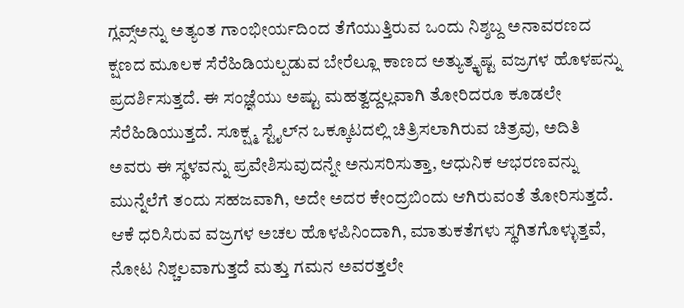ಗ್ಲವ್ಸ್‌ಅನ್ನು ಅತ್ಯಂತ ಗಾಂಭೀರ್ಯದಿಂದ ತೆಗೆಯುತ್ತಿರುವ ಒಂದು ನಿಶ್ಶಬ್ದ ಅನಾವರಣದ ಕ್ಷಣದ ಮೂಲಕ ಸೆರೆಹಿಡಿಯಲ್ಪಡುವ ಬೇರೆಲ್ಲೂ ಕಾಣದ ಅತ್ಯುತ್ಕೃಷ್ಟ ವಜ್ರಗಳ ಹೊಳಪನ್ನು ಪ್ರದರ್ಶಿಸುತ್ತದೆ. ಈ ಸಂಜ್ಞೆಯು ಅಷ್ಟು ಮಹತ್ವದ್ದಲ್ಲವಾಗಿ ತೋರಿದರೂ ಕೂಡಲೇ ಸೆರೆಹಿಡಿಯುತ್ತದೆ. ಸೂಕ್ಷ್ಮ ಸ್ಟೈಲ್‌ನ ಒಕ್ಕೂಟದಲ್ಲಿ ಚಿತ್ರಿಸಲಾಗಿರುವ ಚಿತ್ರವು, ಅದಿತಿ ಅವರು ಈ ಸ್ಥಳವನ್ನು ಪ್ರವೇಶಿಸುವುದನ್ನೇ ಅನುಸರಿಸುತ್ತಾ, ಆಧುನಿಕ ಆಭರಣವನ್ನು ಮುನ್ನೆಲೆಗೆ ತಂದು ಸಹಜವಾಗಿ, ಅದೇ ಅದರ ಕೇಂದ್ರಬಿಂದು ಆಗಿರುವಂತೆ ತೋರಿಸುತ್ತದೆ. ಆಕೆ ಧರಿಸಿರುವ ವಜ್ರಗಳ ಅಚಲ ಹೊಳಪಿನಿಂದಾಗಿ, ಮಾತುಕತೆಗಳು ಸ್ಥಗಿತಗೊಳ್ಳುತ್ತವೆ, ನೋಟ ನಿಶ್ಚಲವಾಗುತ್ತದೆ ಮತ್ತು ಗಮನ ಅವರತ್ತಲೇ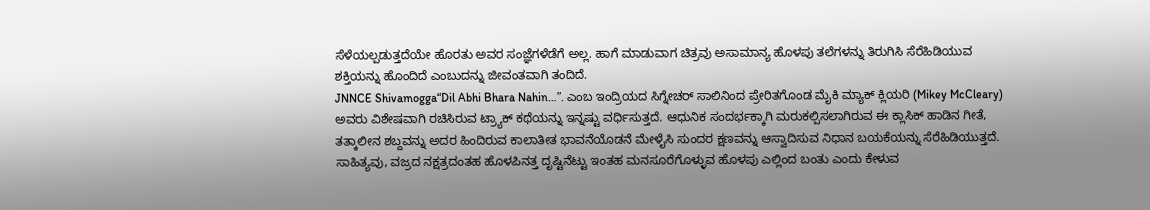ಸೆಳೆಯಲ್ಪಡುತ್ತದೆಯೇ ಹೊರತು ಅವರ ಸಂಜ್ಞೆಗಳೆಡೆಗೆ ಅಲ್ಲ. ಹಾಗೆ ಮಾಡುವಾಗ ಚಿತ್ರವು ಅಸಾಮಾನ್ಯ ಹೊಳಪು ತಲೆಗಳನ್ನು ತಿರುಗಿಸಿ ಸೆರೆಹಿಡಿಯುವ ಶಕ್ತಿಯನ್ನು ಹೊಂದಿದೆ ಎಂಬುದನ್ನು ಜೀವಂತವಾಗಿ ತಂದಿದೆ.
JNNCE Shivamogga“Dil Abhi Bhara Nahin…”. ಎಂಬ ಇಂದ್ರಿಯದ ಸಿಗ್ನೇಚರ್ ಸಾಲಿನಿಂದ ಪ್ರೇರಿತಗೊಂಡ ಮೈಕಿ ಮ್ಯಾಕ್ ಕ್ಲಿಯರಿ (Mikey McCleary) ಅವರು ವಿಶೇಷವಾಗಿ ರಚಿಸಿರುವ ಟ್ರ್ಯಾಕ್ ಕಥೆಯನ್ನು ಇನ್ನಷ್ಟು ವರ್ಧಿಸುತ್ತದೆ. ಆಧುನಿಕ ಸಂದರ್ಭಕ್ಕಾಗಿ ಮರುಕಲ್ಪಿಸಲಾಗಿರುವ ಈ ಕ್ಲಾಸಿಕ್ ಹಾಡಿನ ಗೀತೆ, ತತ್ಕಾಲೀನ ಶಬ್ದವನ್ನು ಅದರ ಹಿಂದಿರುವ ಕಾಲಾತೀತ ಭಾವನೆಯೊಡನೆ ಮೇಳೈಸಿ ಸುಂದರ ಕ್ಷಣವನ್ನು ಆಸ್ವಾದಿಸುವ ನಿಧಾನ ಬಯಕೆಯನ್ನು ಸೆರೆಹಿಡಿಯುತ್ತದೆ. ಸಾಹಿತ್ಯವು, ವಜ್ರದ ನಕ್ಷತ್ರದಂತಹ ಹೊಳಪಿನತ್ತ ದೃಷ್ಟಿನೆಟ್ಟು ಇಂತಹ ಮನಸೂರೆಗೊಳ್ಳುವ ಹೊಳಪು ಎಲ್ಲಿಂದ ಬಂತು ಎಂದು ಕೇಳುವ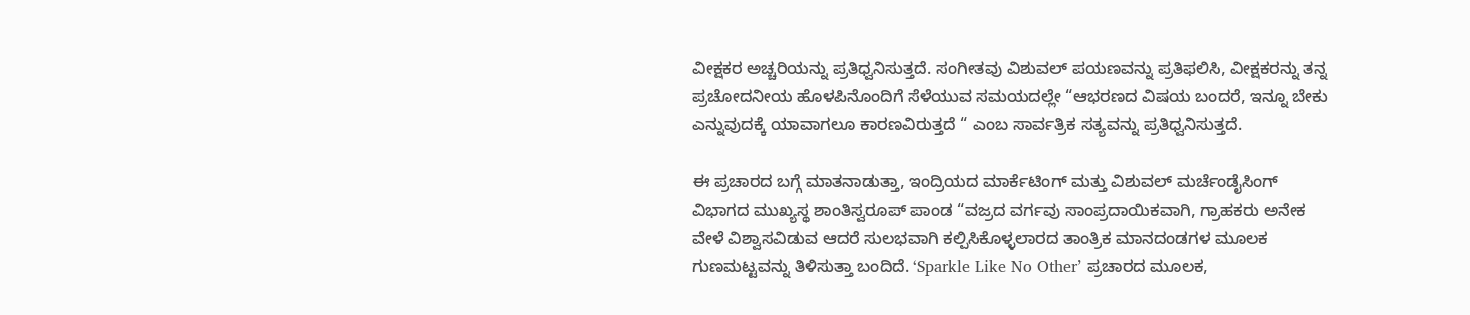ವೀಕ್ಷಕರ ಅಚ್ಚರಿಯನ್ನು ಪ್ರತಿಧ್ವನಿಸುತ್ತದೆ. ಸಂಗೀತವು ವಿಶುವಲ್ ಪಯಣವನ್ನು ಪ್ರತಿಫಲಿಸಿ, ವೀಕ್ಷಕರನ್ನು ತನ್ನ ಪ್ರಚೋದನೀಯ ಹೊಳಪಿನೊಂದಿಗೆ ಸೆಳೆಯುವ ಸಮಯದಲ್ಲೇ “ಆಭರಣದ ವಿಷಯ ಬಂದರೆ, ಇನ್ನೂ ಬೇಕು ಎನ್ನುವುದಕ್ಕೆ ಯಾವಾಗಲೂ ಕಾರಣವಿರುತ್ತದೆ “ ಎಂಬ ಸಾರ್ವತ್ರಿಕ ಸತ್ಯವನ್ನು ಪ್ರತಿಧ್ವನಿಸುತ್ತದೆ.

ಈ ಪ್ರಚಾರದ ಬಗ್ಗೆ ಮಾತನಾಡುತ್ತಾ, ಇಂದ್ರಿಯದ ಮಾರ್ಕೆಟಿಂಗ್ ಮತ್ತು ವಿಶುವಲ್ ಮರ್ಚೆಂಡೈಸಿಂಗ್ ವಿಭಾಗದ ಮುಖ್ಯಸ್ಥ ಶಾಂತಿಸ್ವರೂಪ್ ಪಾಂಡ “ವಜ್ರದ ವರ್ಗವು ಸಾಂಪ್ರದಾಯಿಕವಾಗಿ, ಗ್ರಾಹಕರು ಅನೇಕ ವೇಳೆ ವಿಶ್ವಾಸವಿಡುವ ಆದರೆ ಸುಲಭವಾಗಿ ಕಲ್ಪಿಸಿಕೊಳ್ಳಲಾರದ ತಾಂತ್ರಿಕ ಮಾನದಂಡಗಳ ಮೂಲಕ ಗುಣಮಟ್ಟವನ್ನು ತಿಳಿಸುತ್ತಾ ಬಂದಿದೆ. ‘Sparkle Like No Other’ ಪ್ರಚಾರದ ಮೂಲಕ,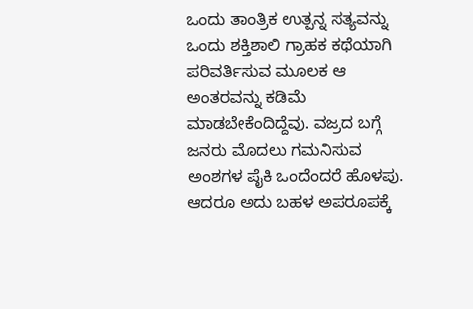ಒಂದು ತಾಂತ್ರಿಕ ಉತ್ಪನ್ನ ಸತ್ಯವನ್ನು ಒಂದು ಶಕ್ತಿಶಾಲಿ ಗ್ರಾಹಕ ಕಥೆಯಾಗಿ ಪರಿವರ್ತಿಸುವ ಮೂಲಕ ಆ ಅಂತರವನ್ನು ಕಡಿಮೆ ಮಾಡಬೇಕೆಂದಿದ್ದೆವು. ವಜ್ರದ ಬಗ್ಗೆ ಜನರು ಮೊದಲು ಗಮನಿಸುವ ಅಂಶಗಳ ಪೈಕಿ ಒಂದೆಂದರೆ ಹೊಳಪು. ಆದರೂ ಅದು ಬಹಳ ಅಪರೂಪಕ್ಕೆ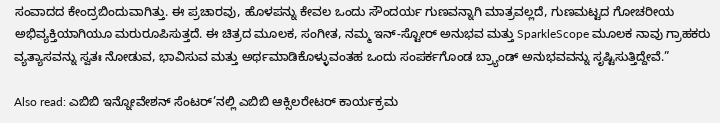ಸಂವಾದದ ಕೇಂದ್ರಬಿಂದುವಾಗಿತ್ತು. ಈ ಪ್ರಚಾರವು, ಹೊಳಪನ್ನು ಕೇವಲ ಒಂದು ಸೌಂದರ್ಯ ಗುಣವನ್ನಾಗಿ ಮಾತ್ರವಲ್ಲದೆ, ಗುಣಮಟ್ಟದ ಗೋಚರೀಯ ಅಭಿವ್ಯಕ್ತಿಯಾಗಿಯೂ ಮರುರೂಪಿಸುತ್ತದೆ. ಈ ಚಿತ್ರದ ಮೂಲಕ, ಸಂಗೀತ, ನಮ್ಮ ಇನ್-ಸ್ಟೋರ್ ಅನುಭವ ಮತ್ತು SparkleScope ಮೂಲಕ ನಾವು ಗ್ರಾಹಕರು ವ್ಯತ್ಯಾಸವನ್ನು ಸ್ವತಃ ನೋಡುವ, ಭಾವಿಸುವ ಮತ್ತು ಅರ್ಥಮಾಡಿಕೊಳ್ಳುವಂತಹ ಒಂದು ಸಂಪರ್ಕಗೊಂಡ ಬ್ರ್ಯಾಂಡ್ ಅನುಭವವನ್ನು ಸೃಷ್ಟಿಸುತ್ತಿದ್ದೇವೆ.”

Also read: ಎಬಿಬಿ ಇನ್ನೋವೇಶನ್ ಸೆಂಟರ್‌’ನಲ್ಲಿ ಎಬಿಬಿ ಆಕ್ಸಿಲರೇಟರ್ ಕಾರ್ಯಕ್ರಮ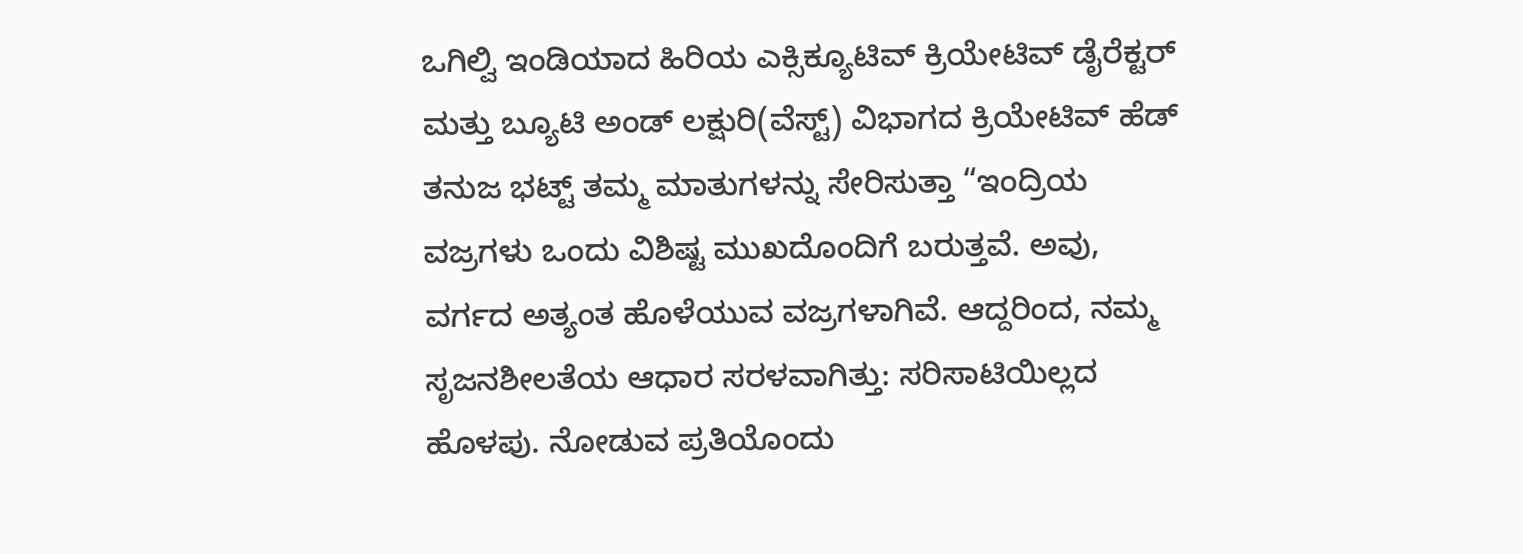ಒಗಿಲ್ವಿ ಇಂಡಿಯಾದ ಹಿರಿಯ ಎಕ್ಸಿಕ್ಯೂಟಿವ್ ಕ್ರಿಯೇಟಿವ್ ಡೈರೆಕ್ಟರ್ ಮತ್ತು ಬ್ಯೂಟಿ ಅಂಡ್ ಲಕ್ಷುರಿ(ವೆಸ್ಟ್) ವಿಭಾಗದ ಕ್ರಿಯೇಟಿವ್ ಹೆಡ್ ತನುಜ ಭಟ್ಟ್ ತಮ್ಮ ಮಾತುಗಳನ್ನು ಸೇರಿಸುತ್ತಾ “ಇಂದ್ರಿಯ ವಜ್ರಗಳು ಒಂದು ವಿಶಿಷ್ಟ ಮುಖದೊಂದಿಗೆ ಬರುತ್ತವೆ. ಅವು, ವರ್ಗದ ಅತ್ಯಂತ ಹೊಳೆಯುವ ವಜ್ರಗಳಾಗಿವೆ. ಆದ್ದರಿಂದ, ನಮ್ಮ ಸೃಜನಶೀಲತೆಯ ಆಧಾರ ಸರಳವಾಗಿತ್ತು: ಸರಿಸಾಟಿಯಿಲ್ಲದ ಹೊಳಪು. ನೋಡುವ ಪ್ರತಿಯೊಂದು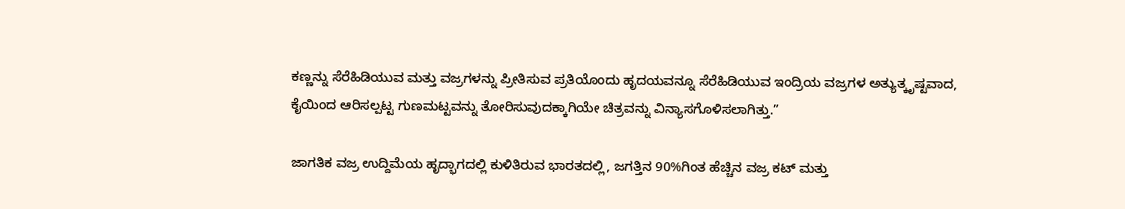ಕಣ್ಣನ್ನು ಸೆರೆಹಿಡಿಯುವ ಮತ್ತು ವಜ್ರಗಳನ್ನು ಪ್ರೀತಿಸುವ ಪ್ರತಿಯೊಂದು ಹೃದಯವನ್ನೂ ಸೆರೆಹಿಡಿಯುವ ಇಂದ್ರಿಯ ವಜ್ರಗಳ ಅತ್ಯುತ್ಕೃಷ್ಟವಾದ, ಕೈಯಿಂದ ಆರಿಸಲ್ಪಟ್ಟ ಗುಣಮಟ್ಟವನ್ನು ತೋರಿಸುವುದಕ್ಕಾಗಿಯೇ ಚಿತ್ರವನ್ನು ವಿನ್ಯಾಸಗೊಳಿಸಲಾಗಿತ್ತು.”

ಜಾಗತಿಕ ವಜ್ರ ಉದ್ದಿಮೆಯ ಹೃದ್ಭಾಗದಲ್ಲಿ ಕುಳಿತಿರುವ ಭಾರತದಲ್ಲಿ, ಜಗತ್ತಿನ 90%ಗಿಂತ ಹೆಚ್ಚಿನ ವಜ್ರ ಕಟ್ ಮತ್ತು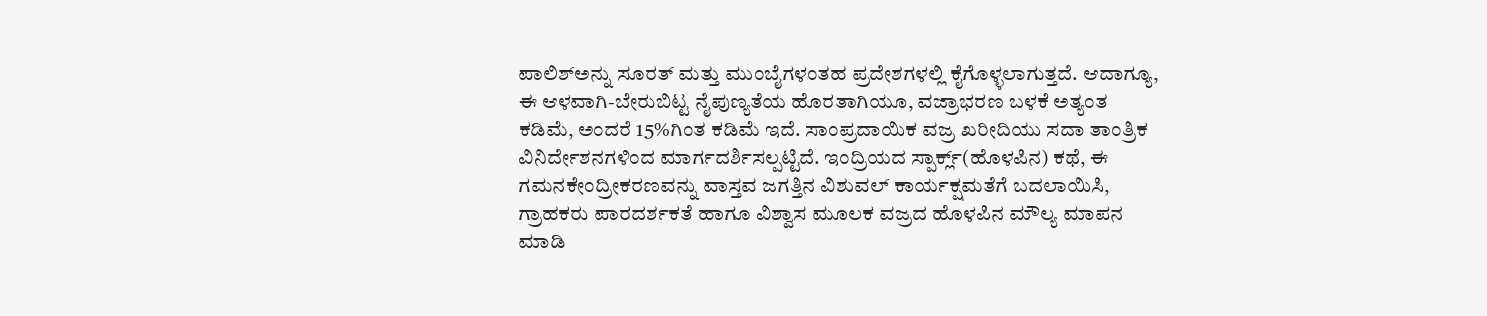ಪಾಲಿಶ್‌ಅನ್ನು ಸೂರತ್ ಮತ್ತು ಮುಂಬೈಗಳಂತಹ ಪ್ರದೇಶಗಳಲ್ಲಿ ಕೈಗೊಳ್ಳಲಾಗುತ್ತದೆ. ಆದಾಗ್ಯೂ, ಈ ಆಳವಾಗಿ-ಬೇರುಬಿಟ್ಟ ನೈಪುಣ್ಯತೆಯ ಹೊರತಾಗಿಯೂ, ವಜ್ರಾಭರಣ ಬಳಕೆ ಅತ್ಯಂತ ಕಡಿಮೆ, ಅಂದರೆ 15%ಗಿಂತ ಕಡಿಮೆ ಇದೆ. ಸಾಂಪ್ರದಾಯಿಕ ವಜ್ರ ಖರೀದಿಯು ಸದಾ ತಾಂತ್ರಿಕ ವಿನಿರ್ದೇಶನಗಳಿಂದ ಮಾರ್ಗದರ್ಶಿಸಲ್ಪಟ್ಟಿದೆ. ಇಂದ್ರಿಯದ ಸ್ಪಾರ್ಕ್ಲ್(ಹೊಳಪಿನ) ಕಥೆ, ಈ ಗಮನಕೇಂದ್ರೀಕರಣವನ್ನು ವಾಸ್ತವ ಜಗತ್ತಿನ ವಿಶುವಲ್ ಕಾರ್ಯಕ್ಷಮತೆಗೆ ಬದಲಾಯಿಸಿ, ಗ್ರಾಹಕರು ಪಾರದರ್ಶಕತೆ ಹಾಗೂ ವಿಶ್ವಾಸ ಮೂಲಕ ವಜ್ರದ ಹೊಳಪಿನ ಮೌಲ್ಯ ಮಾಪನ ಮಾಡಿ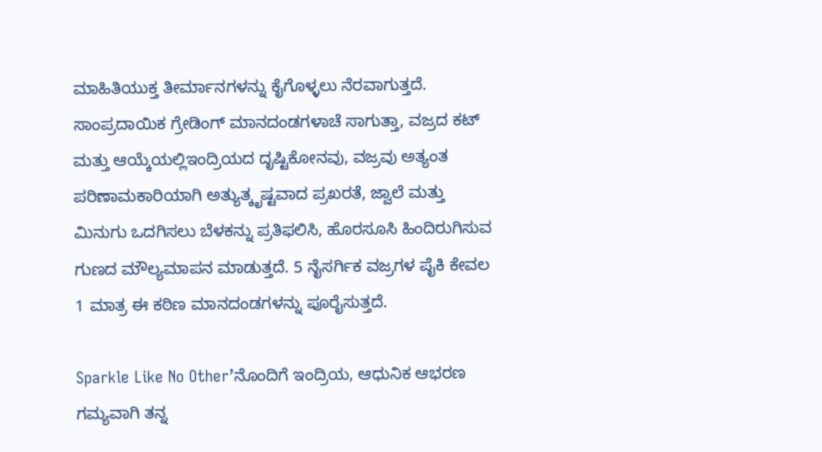ಮಾಹಿತಿಯುಕ್ತ ತೀರ್ಮಾನಗಳನ್ನು ಕೈಗೊಳ್ಳಲು ನೆರವಾಗುತ್ತದೆ. ಸಾಂಪ್ರದಾಯಿಕ ಗ್ರೇಡಿಂಗ್ ಮಾನದಂಡಗಳಾಚೆ ಸಾಗುತ್ತಾ, ವಜ್ರದ ಕಟ್ ಮತ್ತು ಆಯ್ಕೆಯಲ್ಲಿಇಂದ್ರಿಯದ ದೃಷ್ಟಿಕೋನವು, ವಜ್ರವು ಅತ್ಯಂತ ಪರಿಣಾಮಕಾರಿಯಾಗಿ ಅತ್ಯುತ್ಕೃಷ್ಟವಾದ ಪ್ರಖರತೆ, ಜ್ವಾಲೆ ಮತ್ತು ಮಿನುಗು ಒದಗಿಸಲು ಬೆಳಕನ್ನು ಪ್ರತಿಫಲಿಸಿ, ಹೊರಸೂಸಿ ಹಿಂದಿರುಗಿಸುವ ಗುಣದ ಮೌಲ್ಯಮಾಪನ ಮಾಡುತ್ತದೆ. 5 ನೈಸರ್ಗಿಕ ವಜ್ರಗಳ ಪೈಕಿ ಕೇವಲ 1 ಮಾತ್ರ ಈ ಕಠಿಣ ಮಾನದಂಡಗಳನ್ನು ಪೂರೈಸುತ್ತದೆ.

Sparkle Like No Other’ನೊಂದಿಗೆ ಇಂದ್ರಿಯ, ಆಧುನಿಕ ಆಭರಣ ಗಮ್ಯವಾಗಿ ತನ್ನ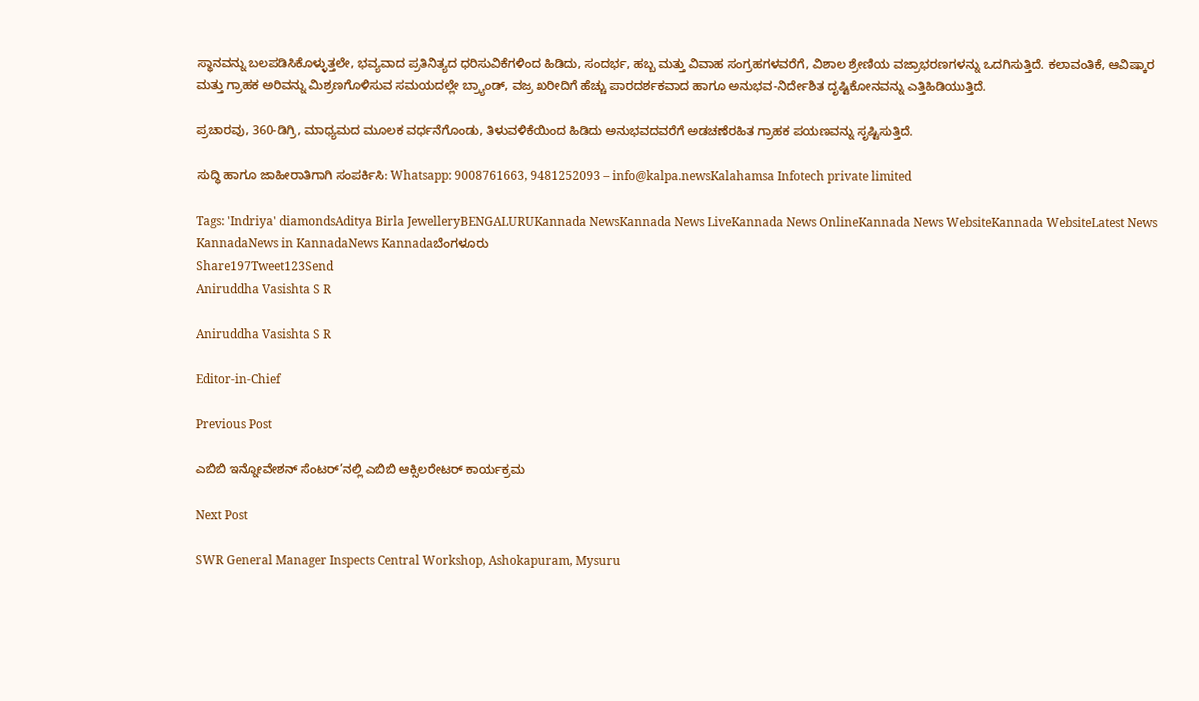ಸ್ಥಾನವನ್ನು ಬಲಪಡಿಸಿಕೊಳ್ಳುತ್ತಲೇ, ಭವ್ಯವಾದ ಪ್ರತಿನಿತ್ಯದ ಧರಿಸುವಿಕೆಗಳಿಂದ ಹಿಡಿದು, ಸಂದರ್ಭ, ಹಬ್ಬ ಮತ್ತು ವಿವಾಹ ಸಂಗ್ರಹಗಳವರೆಗೆ, ವಿಶಾಲ ಶ್ರೇಣಿಯ ವಜ್ರಾಭರಣಗಳನ್ನು ಒದಗಿಸುತ್ತಿದೆ. ಕಲಾವಂತಿಕೆ, ಆವಿಷ್ಕಾರ ಮತ್ತು ಗ್ರಾಹಕ ಅರಿವನ್ನು ಮಿಶ್ರಣಗೊಳಿಸುವ ಸಮಯದಲ್ಲೇ ಬ್ರ್ಯಾಂಡ್, ವಜ್ರ ಖರೀದಿಗೆ ಹೆಚ್ಚು ಪಾರದರ್ಶಕವಾದ ಹಾಗೂ ಅನುಭವ-ನಿರ್ದೇಶಿತ ದೃಷ್ಟಿಕೋನವನ್ನು ಎತ್ತಿಹಿಡಿಯುತ್ತಿದೆ.

ಪ್ರಚಾರವು, 360-ಡಿಗ್ರಿ, ಮಾಧ್ಯಮದ ಮೂಲಕ ವರ್ಧನೆಗೊಂಡು, ತಿಳುವಳಿಕೆಯಿಂದ ಹಿಡಿದು ಅನುಭವದವರೆಗೆ ಅಡಚಣೆರಹಿತ ಗ್ರಾಹಕ ಪಯಣವನ್ನು ಸೃಷ್ಟಿಸುತ್ತಿದೆ.

ಸುದ್ಧಿ ಹಾಗೂ ಜಾಹೀರಾತಿಗಾಗಿ ಸಂಪರ್ಕಿಸಿ: Whatsapp: 9008761663, 9481252093 – info@kalpa.newsKalahamsa Infotech private limited

Tags: 'Indriya' diamondsAditya Birla JewelleryBENGALURUKannada NewsKannada News LiveKannada News OnlineKannada News WebsiteKannada WebsiteLatest News KannadaNews in KannadaNews Kannadaಬೆಂಗಳೂರು
Share197Tweet123Send
Aniruddha Vasishta S R

Aniruddha Vasishta S R

Editor-in-Chief

Previous Post

ಎಬಿಬಿ ಇನ್ನೋವೇಶನ್ ಸೆಂಟರ್‌’ನಲ್ಲಿ ಎಬಿಬಿ ಆಕ್ಸಿಲರೇಟರ್ ಕಾರ್ಯಕ್ರಮ

Next Post

SWR General Manager Inspects Central Workshop, Ashokapuram, Mysuru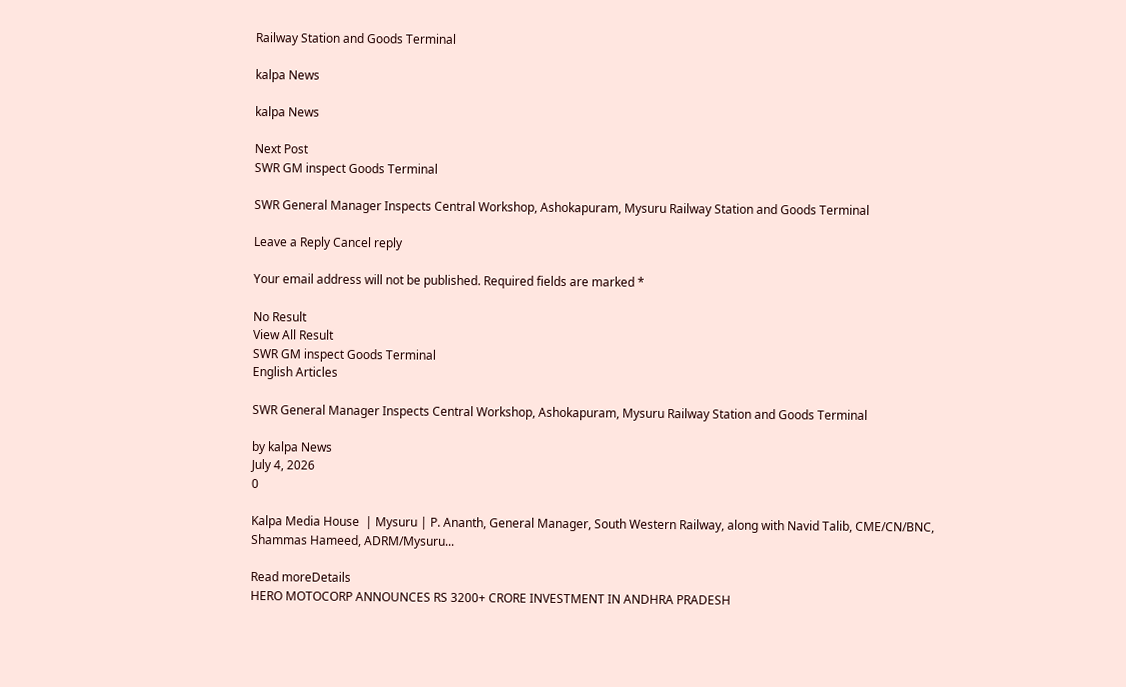Railway Station and Goods Terminal

kalpa News

kalpa News

Next Post
SWR GM inspect Goods Terminal

SWR General Manager Inspects Central Workshop, Ashokapuram, Mysuru Railway Station and Goods Terminal

Leave a Reply Cancel reply

Your email address will not be published. Required fields are marked *

No Result
View All Result
SWR GM inspect Goods Terminal
English Articles

SWR General Manager Inspects Central Workshop, Ashokapuram, Mysuru Railway Station and Goods Terminal

by kalpa News
July 4, 2026
0

Kalpa Media House  | Mysuru | P. Ananth, General Manager, South Western Railway, along with Navid Talib, CME/CN/BNC, Shammas Hameed, ADRM/Mysuru...

Read moreDetails
HERO MOTOCORP ANNOUNCES RS 3200+ CRORE INVESTMENT IN ANDHRA PRADESH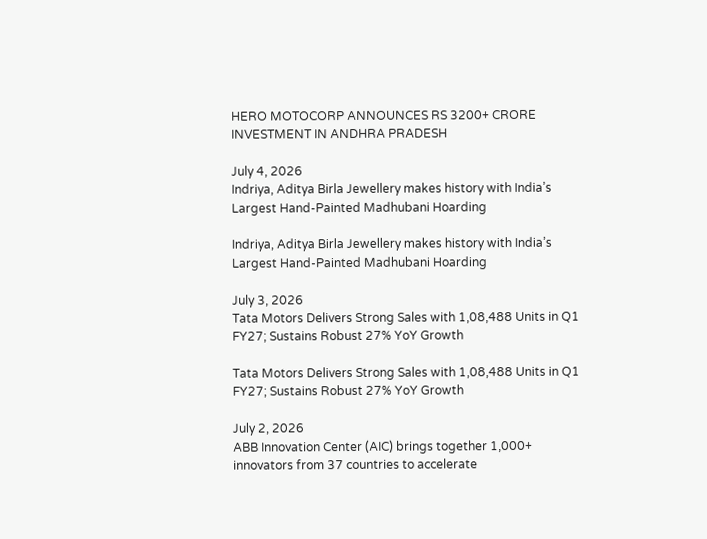HERO MOTOCORP ANNOUNCES RS 3200+ CRORE INVESTMENT IN ANDHRA PRADESH

July 4, 2026
Indriya, Aditya Birla Jewellery makes history with India’s Largest Hand-Painted Madhubani Hoarding

Indriya, Aditya Birla Jewellery makes history with India’s Largest Hand-Painted Madhubani Hoarding

July 3, 2026
Tata Motors Delivers Strong Sales with 1,08,488 Units in Q1 FY27; Sustains Robust 27% YoY Growth

Tata Motors Delivers Strong Sales with 1,08,488 Units in Q1 FY27; Sustains Robust 27% YoY Growth

July 2, 2026
ABB Innovation Center (AIC) brings together 1,000+ innovators from 37 countries to accelerate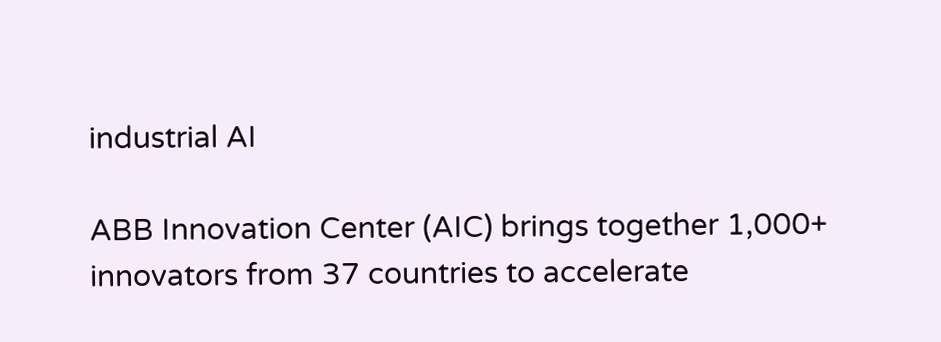industrial AI

ABB Innovation Center (AIC) brings together 1,000+ innovators from 37 countries to accelerate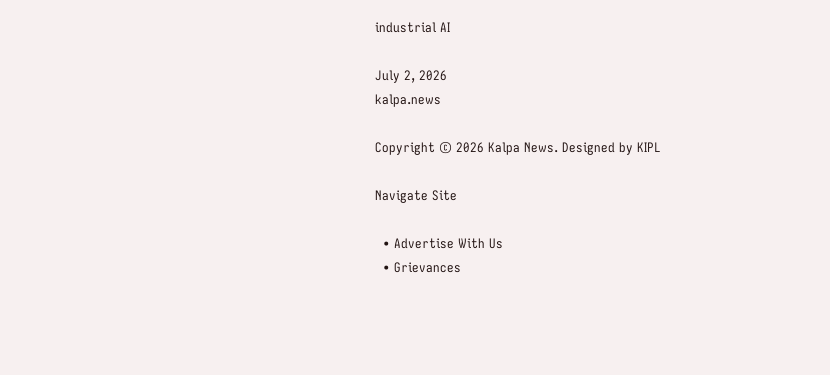industrial AI

July 2, 2026
kalpa.news

Copyright © 2026 Kalpa News. Designed by KIPL

Navigate Site

  • Advertise With Us
  • Grievances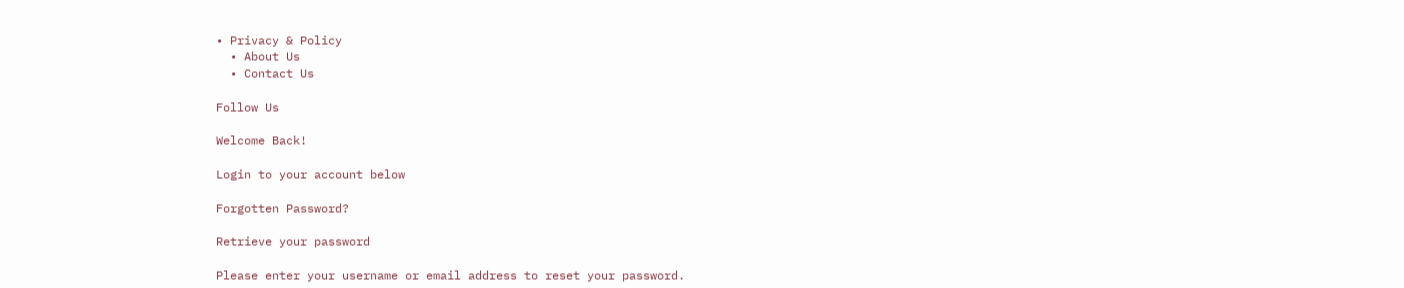• Privacy & Policy
  • About Us
  • Contact Us

Follow Us

Welcome Back!

Login to your account below

Forgotten Password?

Retrieve your password

Please enter your username or email address to reset your password.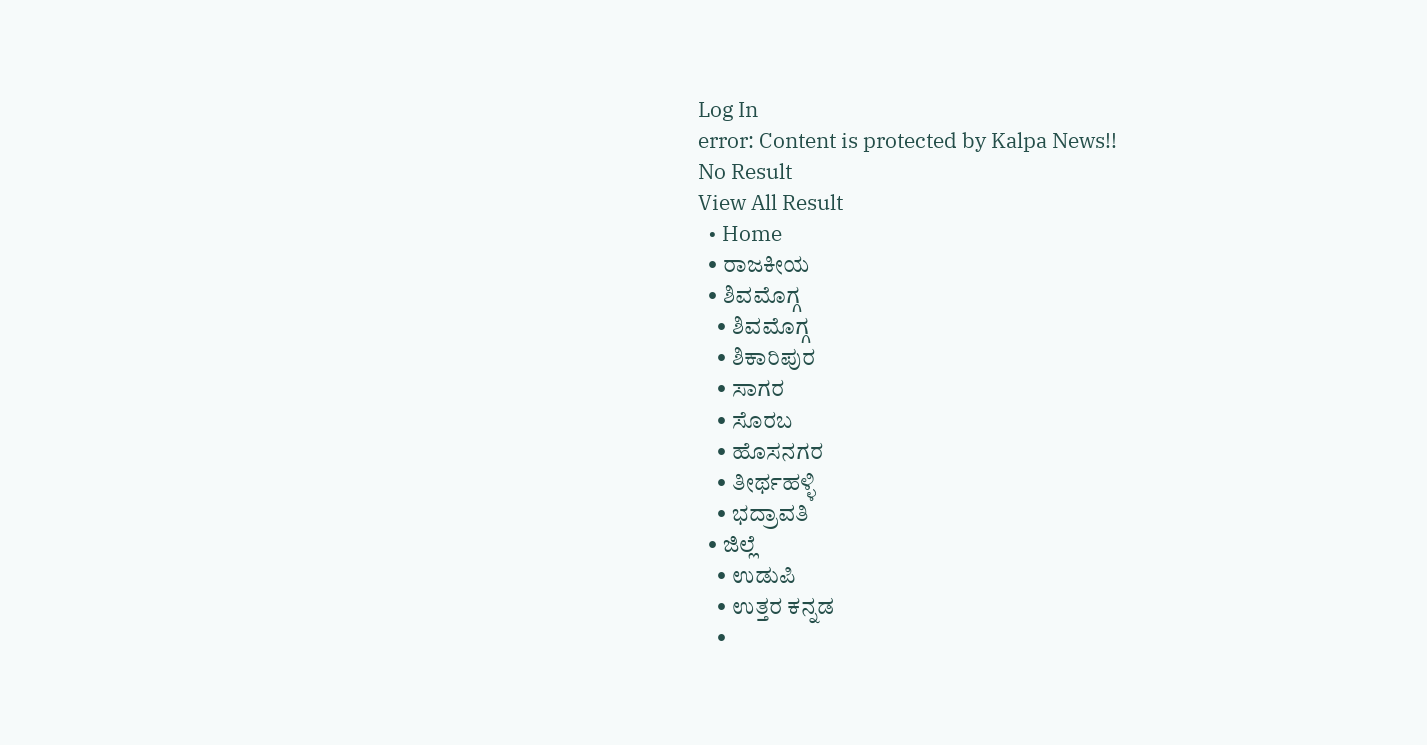Log In
error: Content is protected by Kalpa News!!
No Result
View All Result
  • Home
  • ರಾಜಕೀಯ
  • ಶಿವಮೊಗ್ಗ
    • ಶಿವಮೊಗ್ಗ
    • ಶಿಕಾರಿಪುರ
    • ಸಾಗರ
    • ಸೊರಬ
    • ಹೊಸನಗರ
    • ತೀರ್ಥಹಳ್ಳಿ
    • ಭದ್ರಾವತಿ
  • ಜಿಲ್ಲೆ
    • ಉಡುಪಿ
    • ಉತ್ತರ ಕನ್ನಡ
    •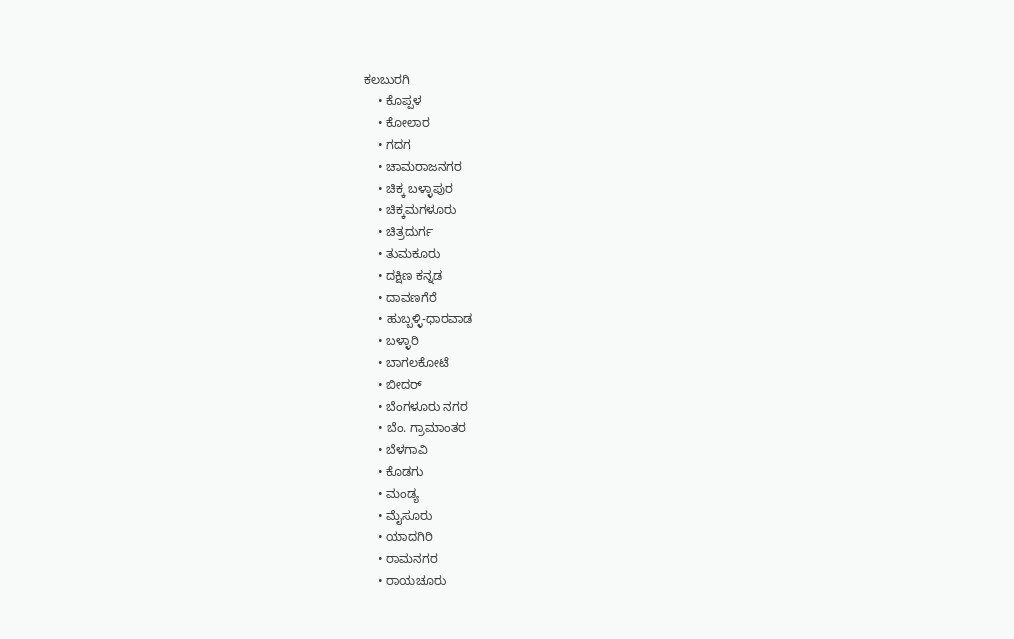ಕಲಬುರಗಿ
    • ಕೊಪ್ಪಳ
    • ಕೋಲಾರ
    • ಗದಗ
    • ಚಾಮರಾಜನಗರ
    • ಚಿಕ್ಕ ಬಳ್ಳಾಪುರ
    • ಚಿಕ್ಕಮಗಳೂರು
    • ಚಿತ್ರದುರ್ಗ
    • ತುಮಕೂರು
    • ದಕ್ಷಿಣ ಕನ್ನಡ
    • ದಾವಣಗೆರೆ
    • ಹುಬ್ಬಳ್ಳಿ-ಧಾರವಾಡ
    • ಬಳ್ಳಾರಿ
    • ಬಾಗಲಕೋಟೆ
    • ಬೀದರ್
    • ಬೆಂಗಳೂರು ನಗರ
    • ಬೆಂ. ಗ್ರಾಮಾಂತರ
    • ಬೆಳಗಾವಿ
    • ಕೊಡಗು
    • ಮಂಡ್ಯ
    • ಮೈಸೂರು
    • ಯಾದಗಿರಿ
    • ರಾಮನಗರ
    • ರಾಯಚೂರು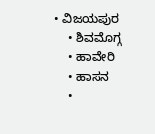• ವಿಜಯಪುರ
    • ಶಿವಮೊಗ್ಗ
    • ಹಾವೇರಿ
    • ಹಾಸನ
    •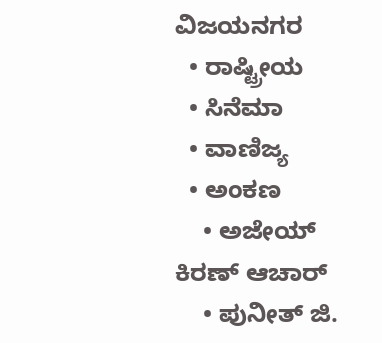ವಿಜಯನಗರ
  • ರಾಷ್ಟ್ರೀಯ
  • ಸಿನೆಮಾ
  • ವಾಣಿಜ್ಯ
  • ಅಂಕಣ
    • ಅಜೇಯ್ ಕಿರಣ್ ಆಚಾರ್
    • ಪುನೀತ್ ಜಿ.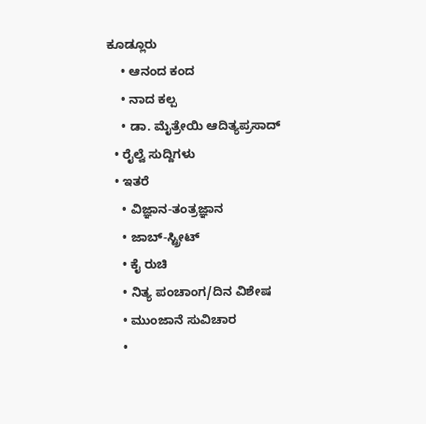ಕೂಡ್ಲೂರು
    • ಆನಂದ ಕಂದ
    • ನಾದ ಕಲ್ಪ
    • ಡಾ. ಮೈತ್ರೇಯಿ ಆದಿತ್ಯಪ್ರಸಾದ್
  • ರೈಲ್ವೆ ಸುದ್ದಿಗಳು
  • ಇತರೆ
    • ವಿಜ್ಞಾನ-ತಂತ್ರಜ್ಞಾನ
    • ಜಾಬ್-ಸ್ಟ್ರೀಟ್
    • ಕೈ ರುಚಿ
    • ನಿತ್ಯ ಪಂಚಾಂಗ/ದಿನ ವಿಶೇಷ
    • ಮುಂಜಾನೆ ಸುವಿಚಾರ
    •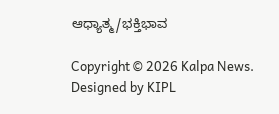ಆಧ್ಯಾತ್ಮ/ಭಕ್ತಿಭಾವ

Copyright © 2026 Kalpa News. Designed by KIPL